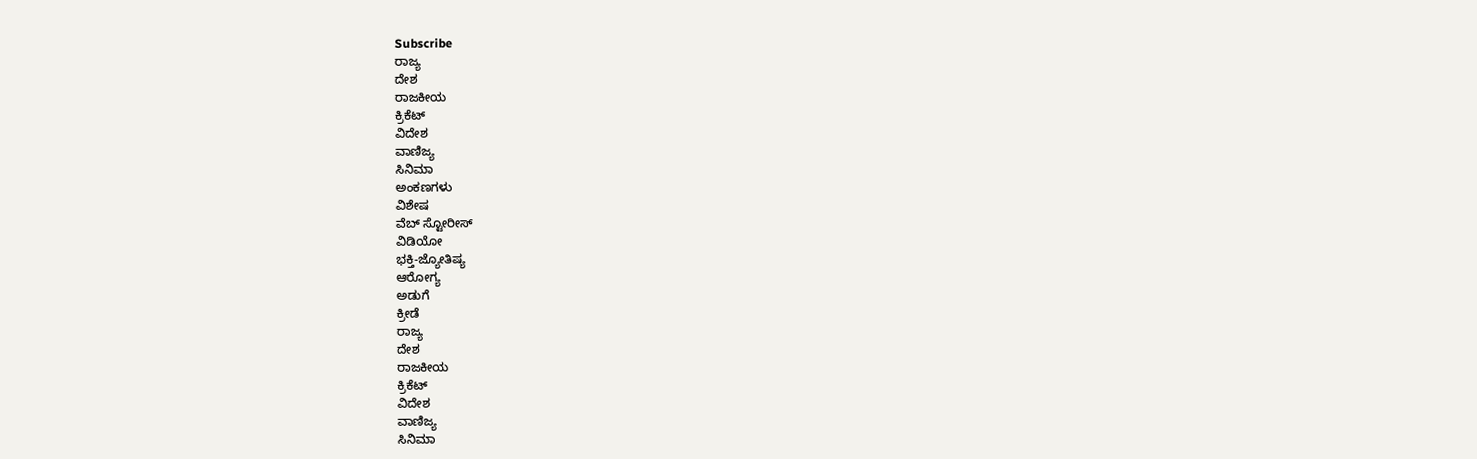Subscribe
ರಾಜ್ಯ
ದೇಶ
ರಾಜಕೀಯ
ಕ್ರಿಕೆಟ್
ವಿದೇಶ
ವಾಣಿಜ್ಯ
ಸಿನಿಮಾ
ಅಂಕಣಗಳು
ವಿಶೇಷ
ವೆಬ್ ಸ್ಟೋರೀಸ್
ವಿಡಿಯೋ
ಭಕ್ತಿ-ಜ್ಯೋತಿಷ್ಯ
ಆರೋಗ್ಯ
ಅಡುಗೆ
ಕ್ರೀಡೆ
ರಾಜ್ಯ
ದೇಶ
ರಾಜಕೀಯ
ಕ್ರಿಕೆಟ್
ವಿದೇಶ
ವಾಣಿಜ್ಯ
ಸಿನಿಮಾ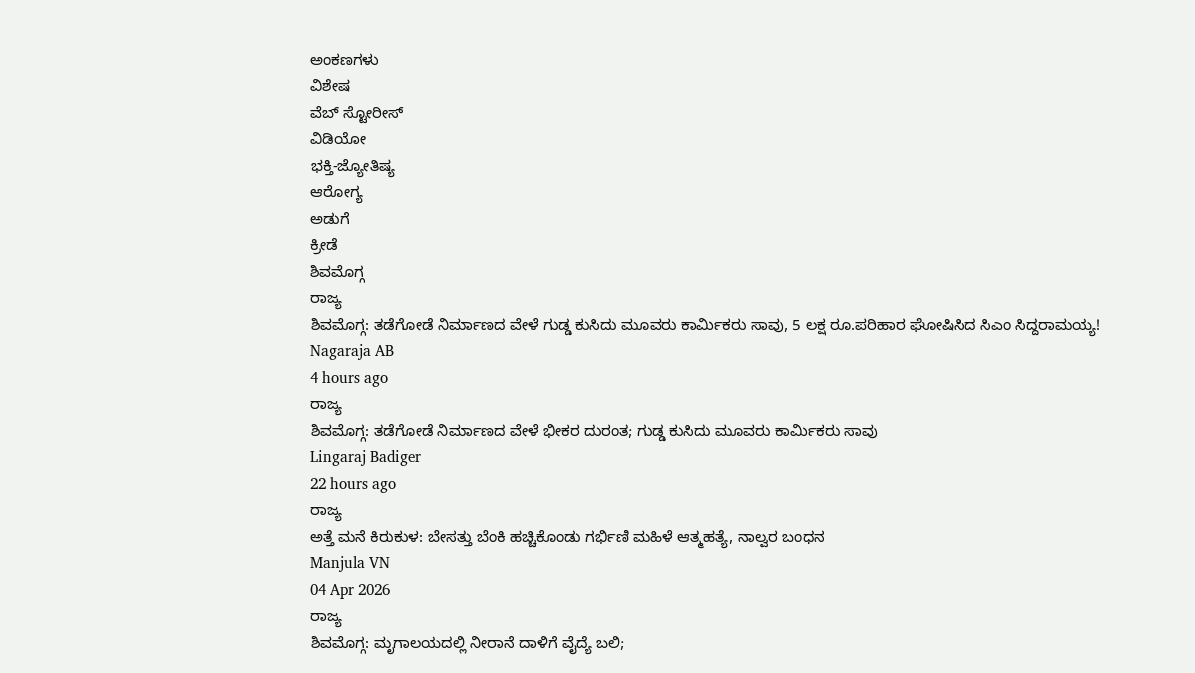ಅಂಕಣಗಳು
ವಿಶೇಷ
ವೆಬ್ ಸ್ಟೋರೀಸ್
ವಿಡಿಯೋ
ಭಕ್ತಿ-ಜ್ಯೋತಿಷ್ಯ
ಆರೋಗ್ಯ
ಅಡುಗೆ
ಕ್ರೀಡೆ
ಶಿವಮೊಗ್ಗ
ರಾಜ್ಯ
ಶಿವಮೊಗ್ಗ: ತಡೆಗೋಡೆ ನಿರ್ಮಾಣದ ವೇಳೆ ಗುಡ್ಡ ಕುಸಿದು ಮೂವರು ಕಾರ್ಮಿಕರು ಸಾವು, 5 ಲಕ್ಷ ರೂ.ಪರಿಹಾರ ಘೋಷಿಸಿದ ಸಿಎಂ ಸಿದ್ದರಾಮಯ್ಯ!
Nagaraja AB
4 hours ago
ರಾಜ್ಯ
ಶಿವಮೊಗ್ಗ: ತಡೆಗೋಡೆ ನಿರ್ಮಾಣದ ವೇಳೆ ಭೀಕರ ದುರಂತ; ಗುಡ್ಡ ಕುಸಿದು ಮೂವರು ಕಾರ್ಮಿಕರು ಸಾವು
Lingaraj Badiger
22 hours ago
ರಾಜ್ಯ
ಅತ್ತೆ ಮನೆ ಕಿರುಕುಳ: ಬೇಸತ್ತು ಬೆಂಕಿ ಹಚ್ಚಿಕೊಂಡು ಗರ್ಭಿಣಿ ಮಹಿಳೆ ಆತ್ಮಹತ್ಯೆ, ನಾಲ್ವರ ಬಂಧನ
Manjula VN
04 Apr 2026
ರಾಜ್ಯ
ಶಿವಮೊಗ್ಗ: ಮೃಗಾಲಯದಲ್ಲಿ ನೀರಾನೆ ದಾಳಿಗೆ ವೈದ್ಯೆ ಬಲಿ;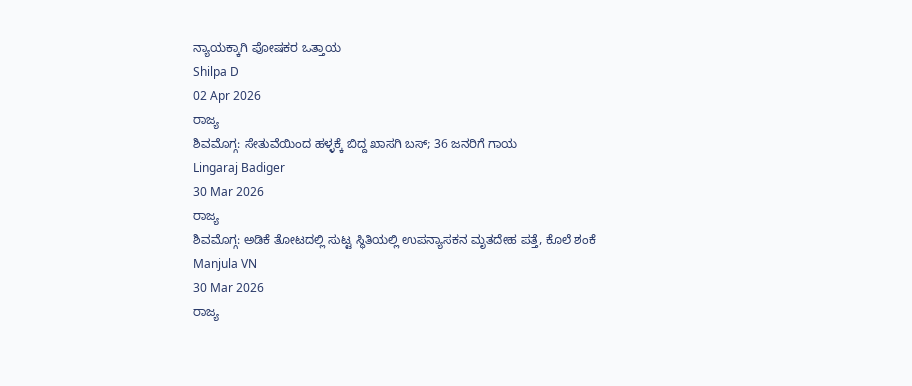ನ್ಯಾಯಕ್ಕಾಗಿ ಪೋಷಕರ ಒತ್ತಾಯ
Shilpa D
02 Apr 2026
ರಾಜ್ಯ
ಶಿವಮೊಗ್ಗ: ಸೇತುವೆಯಿಂದ ಹಳ್ಳಕ್ಕೆ ಬಿದ್ದ ಖಾಸಗಿ ಬಸ್; 36 ಜನರಿಗೆ ಗಾಯ
Lingaraj Badiger
30 Mar 2026
ರಾಜ್ಯ
ಶಿವಮೊಗ್ಗ: ಅಡಿಕೆ ತೋಟದಲ್ಲಿ ಸುಟ್ಟ ಸ್ಥಿತಿಯಲ್ಲಿ ಉಪನ್ಯಾಸಕನ ಮೃತದೇಹ ಪತ್ತೆ, ಕೊಲೆ ಶಂಕೆ
Manjula VN
30 Mar 2026
ರಾಜ್ಯ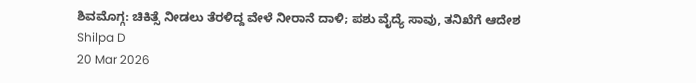ಶಿವಮೊಗ್ಗ: ಚಿಕಿತ್ಸೆ ನೀಡಲು ತೆರಳಿದ್ದ ವೇಳೆ ನೀರಾನೆ ದಾಳಿ; ಪಶು ವೈದ್ಯೆ ಸಾವು, ತನಿಖೆಗೆ ಆದೇಶ
Shilpa D
20 Mar 2026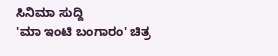ಸಿನಿಮಾ ಸುದ್ದಿ
'ಮಾ ಇಂಟಿ ಬಂಗಾರಂ' ಚಿತ್ರ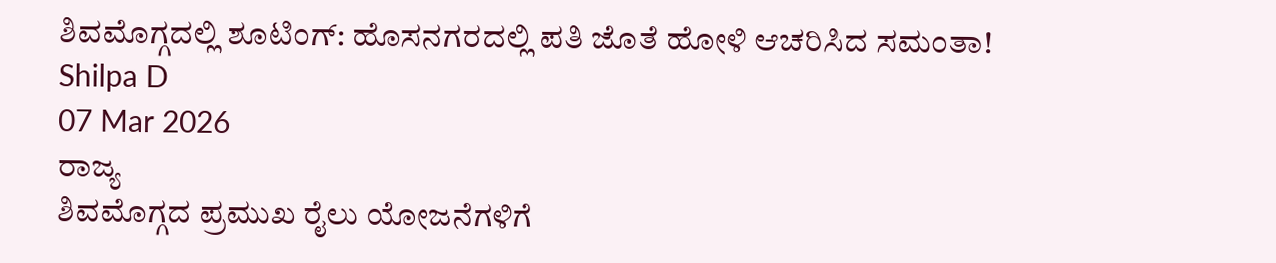ಶಿವಮೊಗ್ಗದಲ್ಲಿ ಶೂಟಿಂಗ್: ಹೊಸನಗರದಲ್ಲಿ ಪತಿ ಜೊತೆ ಹೋಳಿ ಆಚರಿಸಿದ ಸಮಂತಾ!
Shilpa D
07 Mar 2026
ರಾಜ್ಯ
ಶಿವಮೊಗ್ಗದ ಪ್ರಮುಖ ರೈಲು ಯೋಜನೆಗಳಿಗೆ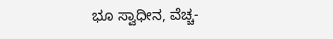ಭೂ ಸ್ವಾಧೀನ, ವೆಚ್ಚ-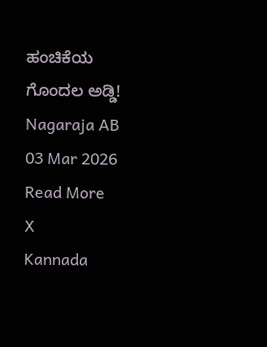ಹಂಚಿಕೆಯ ಗೊಂದಲ ಅಡ್ಡಿ!
Nagaraja AB
03 Mar 2026
Read More
X
Kannada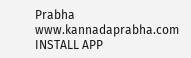Prabha
www.kannadaprabha.com
INSTALL APP